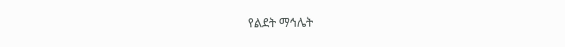የልደት ማኅሌት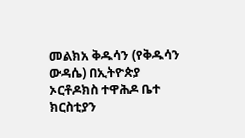መልክአ ቅዱሳን (የቅዱሳን ውዳሴ) በኢትዮጵያ ኦርቶዶክስ ተዋሕዶ ቤተ ክርስቲያን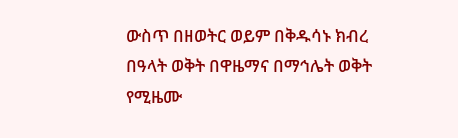ውስጥ በዘወትር ወይም በቅዱሳኑ ክብረ በዓላት ወቅት በዋዜማና በማኅሌት ወቅት የሚዜሙ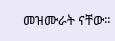መዝሙራት ናቸው።